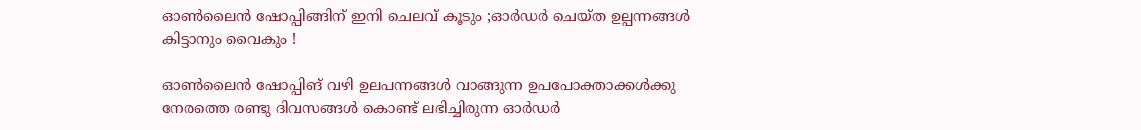ഓണ്‍ലൈന്‍ ഷോപ്പിങ്ങിന് ഇനി ചെലവ് കൂടും ;ഓർഡർ ചെയ്ത ഉല്പന്നങ്ങൾ കിട്ടാനും വൈകും !

ഓണ്‍ലൈന്‍ ഷോപ്പിങ് വഴി ഉലപന്നങ്ങൾ വാങ്ങുന്ന ഉപപോക്താക്കൾക്കു നേരത്തെ രണ്ടു ദിവസങ്ങൾ കൊണ്ട് ലഭിച്ചിരുന്ന ഓർഡർ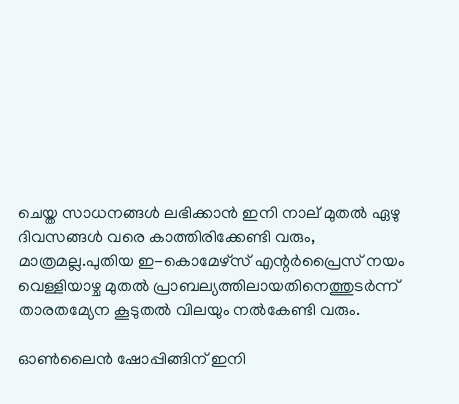ചെയ്ത സാധനങ്ങൾ ലഭിക്കാൻ ഇനി നാല് മുതൽ ഏഴു ദിവസങ്ങൾ വരെ കാത്തിരിക്കേണ്ടി വരും, മാത്രമല്ല.പുതിയ ഇ-കൊമേഴ്സ് എന്റർപ്രൈസ് നയം വെള്ളിയാഴ്ച മുതൽ പ്രാബല്യത്തിലായതിനെത്തുടർന്ന് താരതമ്യേന കൂടുതൽ വിലയും നൽകേണ്ടി വരും.

ഓണ്‍ലൈന്‍ ഷോപ്പിങ്ങിന് ഇനി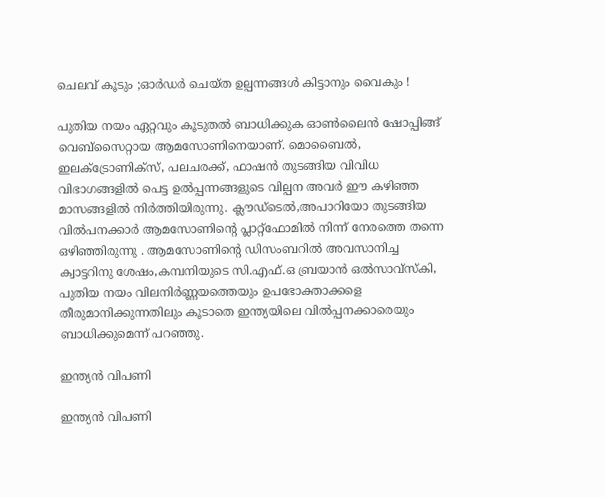ചെലവ് കൂടും ;ഓർഡർ ചെയ്ത ഉല്പന്നങ്ങൾ കിട്ടാനും വൈകും !

പുതിയ നയം ഏറ്റവും കൂടുതൽ ബാധിക്കുക ഓണ്‍ലൈന്‍ ഷോപ്പിങ്ങ് വെബ്സൈറ്റായ ആമസോണിനെയാണ്. മൊബൈൽ, ഇലക്ട്രോണിക്സ്, പലചരക്ക്, ഫാഷൻ തുടങ്ങിയ വിവിധ വിഭാഗങ്ങളിൽ പെട്ട ഉൽപ്പന്നങ്ങളുടെ വില്പന അവർ ഈ കഴിഞ്ഞ മാസങ്ങളിൽ നിർത്തിയിരുന്നു. ക്ലൗഡ്ടെൽ,അപാറിയോ തുടങ്ങിയ വിൽപനക്കാർ ആമസോണിന്റെ പ്ലാറ്റ്‌ഫോമിൽ നിന്ന് നേരത്തെ തന്നെ ഒഴിഞ്ഞിരുന്നു . ആമസോണിന്റെ ഡിസംബറിൽ അവസാനിച്ച ക്വാട്ടറിനു ശേഷം,കമ്പനിയുടെ സി.എഫ്.ഒ ബ്രയാന്‍ ഒല്‍സാവ്‌സ്‌കി, പുതിയ നയം വിലനിർണ്ണയത്തെയും ഉപഭോക്താക്കളെ തീരുമാനിക്കുന്നതിലും കൂടാതെ ഇന്ത്യയിലെ വിൽപ്പനക്കാരെയും ബാധിക്കുമെന്ന് പറഞ്ഞു.

ഇന്ത്യൻ വിപണി

ഇന്ത്യൻ വിപണി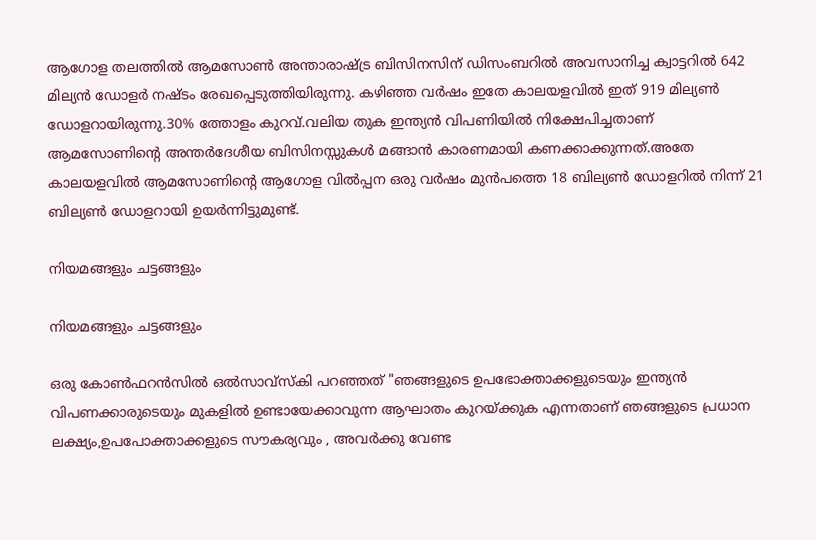ആഗോള തലത്തിൽ ആമസോൺ അന്താരാഷ്ട്ര ബിസിനസിന് ഡിസംബറിൽ അവസാനിച്ച ക്വാട്ടറിൽ 642 മില്യൻ ഡോളർ നഷ്ടം രേഖപ്പെടുത്തിയിരുന്നു. കഴിഞ്ഞ വർഷം ഇതേ കാലയളവിൽ ഇത് 919 മില്യൺ ഡോളറായിരുന്നു.30% ത്തോളം കുറവ്.വലിയ തുക ഇന്ത്യൻ വിപണിയിൽ നിക്ഷേപിച്ചതാണ് ആമസോണിന്റെ അന്തർദേശീയ ബിസിനസ്സുകൾ മങ്ങാൻ കാരണമായി കണക്കാക്കുന്നത്.അതേ കാലയളവിൽ ആമസോണിന്റെ ആഗോള വിൽപ്പന ഒരു വർഷം മുൻപത്തെ 18 ബില്യൺ ഡോളറിൽ നിന്ന് 21 ബില്യൺ ഡോളറായി ഉയർന്നിട്ടുമുണ്ട്.

നിയമങ്ങളും ചട്ടങ്ങളും

നിയമങ്ങളും ചട്ടങ്ങളും

ഒരു കോൺഫറൻസിൽ ഒല്‍സാവ്‌സ്‌കി പറഞ്ഞത് "ഞങ്ങളുടെ ഉപഭോക്താക്കളുടെയും ഇന്ത്യൻ വിപണക്കാരുടെയും മുകളിൽ ഉണ്ടായേക്കാവുന്ന ആഘാതം കുറയ്ക്കുക എന്നതാണ് ഞങ്ങളുടെ പ്രധാന ലക്ഷ്യം,ഉപപോക്താക്കളുടെ സൗകര്യവും , അവർക്കു വേണ്ട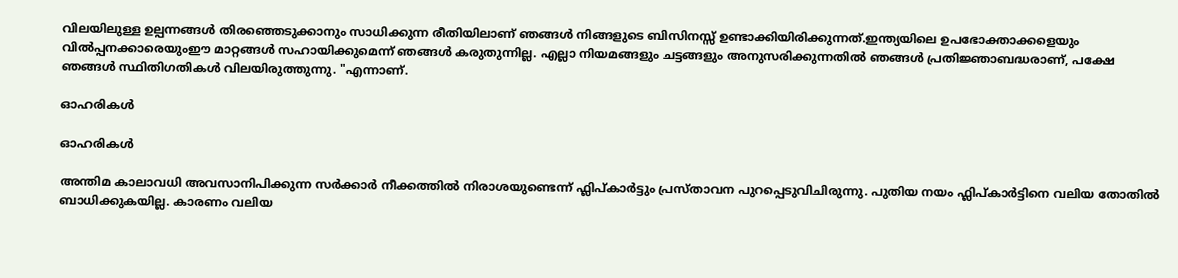വിലയിലുള്ള ഉല്പന്നങ്ങൾ തിരഞ്ഞെടുക്കാനും സാധിക്കുന്ന രീതിയിലാണ് ഞങ്ങൾ നിങ്ങളുടെ ബിസിനസ്സ് ഉണ്ടാക്കിയിരിക്കുന്നത്.ഇന്ത്യയിലെ ഉപഭോക്താക്കളെയും വിൽപ്പനക്കാരെയുംഈ മാറ്റങ്ങൾ സഹായിക്കുമെന്ന് ഞങ്ങൾ കരുതുന്നില്ല. എല്ലാ നിയമങ്ങളും ചട്ടങ്ങളും അനുസരിക്കുന്നതിൽ ഞങ്ങൾ പ്രതിജ്ഞാബദ്ധരാണ്, പക്ഷേ ഞങ്ങൾ സ്ഥിതിഗതികൾ വിലയിരുത്തുന്നു. "എന്നാണ്.

ഓഹരികൾ

ഓഹരികൾ

അന്തിമ കാലാവധി അവസാനിപിക്കുന്ന സർക്കാർ നീക്കത്തിൽ നിരാശയുണ്ടെന്ന് ഫ്ലിപ്കാർട്ടും പ്രസ്താവന പുറപ്പെടുവിചിരുന്നു. പുതിയ നയം ഫ്ലിപ്‌കാർട്ടിനെ വലിയ തോതിൽ ബാധിക്കുകയില്ല. കാരണം വലിയ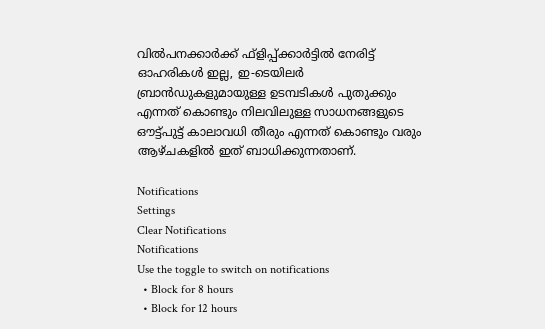വിൽപനക്കാർക്ക് ഫ്‌ളിപ്പ്ക്കാർട്ടിൽ നേരിട്ട് ഓഹരികൾ ഇല്ല, ഇ-ടെയിലർ ബ്രാൻഡുകളുമായുള്ള ഉടമ്പടികൾ പുതുക്കും എന്നത് കൊണ്ടും നിലവിലുള്ള സാധനങ്ങളുടെ ഔട്ട്പുട്ട് കാലാവധി തീരും എന്നത് കൊണ്ടും വരും ആഴ്ചകളിൽ ഇത് ബാധിക്കുന്നതാണ്.

Notifications
Settings
Clear Notifications
Notifications
Use the toggle to switch on notifications
  • Block for 8 hours
  • Block for 12 hours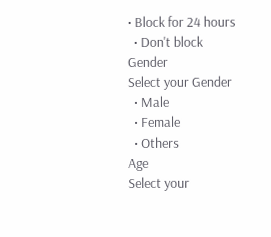• Block for 24 hours
  • Don't block
Gender
Select your Gender
  • Male
  • Female
  • Others
Age
Select your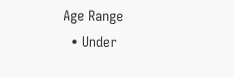Age Range
  • Under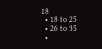18
  • 18 to 25
  • 26 to 35
  •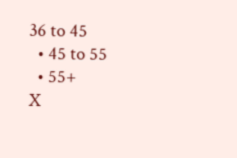36 to 45
  • 45 to 55
  • 55+
X